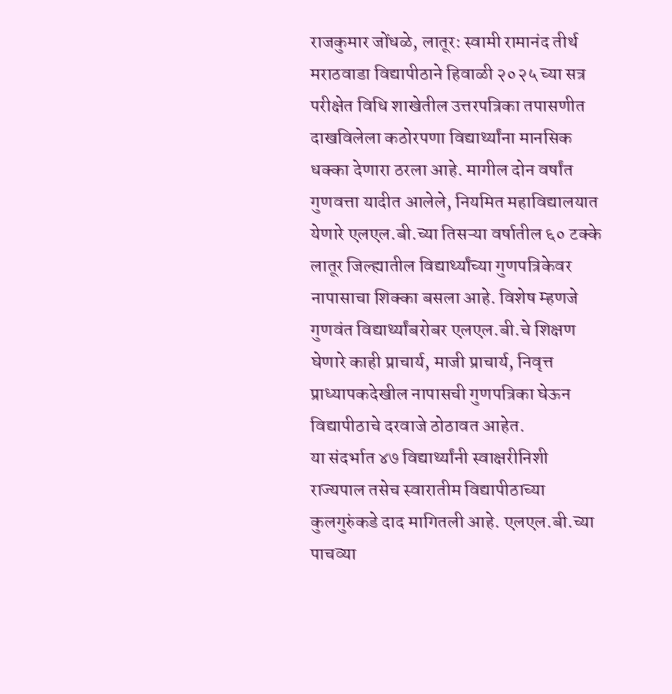राजकुमार जोंधळे, लातूर: स्वामी रामानंद तीर्थ मराठवाडा विद्यापीठाने हिवाळी २०२५ च्या सत्र परीक्षेत विधि शाखेतील उत्तरपत्रिका तपासणीत दाखविलेला कठोरपणा विद्यार्थ्यांना मानसिक धक्का देणारा ठरला आहे. मागील दोन वर्षांत गुणवत्ता यादीत आलेले, नियमित महाविद्यालयात येणारे एलएल.बी.च्या तिसऱ्या वर्षातील ६० टक्के लातूर जिल्ह्यातील विद्यार्थ्यांच्या गुणपत्रिकेवर नापासाचा शिक्का बसला आहे. विशेष म्हणजे गुणवंत विद्यार्थ्यांबरोबर एलएल.बी.चे शिक्षण घेणारे काही प्राचार्य, माजी प्राचार्य, निवृत्त प्राध्यापकदेखील नापासची गुणपत्रिका घेऊन विद्यापीठाचे दरवाजे ठोठावत आहेत.
या संदर्भात ४७ विद्यार्थ्यांनी स्वाक्षरीनिशी राज्यपाल तसेच स्वारातीम विद्यापीठाच्या कुलगुरुंकडे दाद मागितली आहे. एलएल.बी.च्या पाचव्या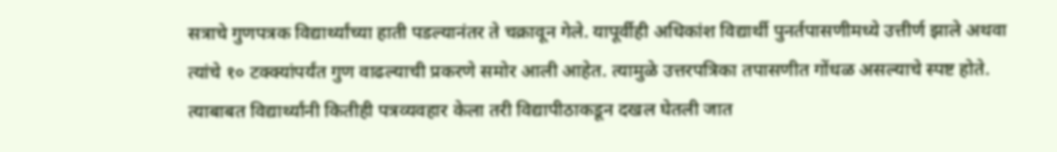सत्राचे गुणपत्रक विद्यार्थ्यांच्या हाती पडल्यानंतर ते चक्रावून गेले. यापूर्वीही अधिकांश विद्यार्थी पुनर्तपासणीमध्ये उत्तीर्ण झाले अथवा त्यांचे १० टक्क्यांपर्यंत गुण वाढल्याची प्रकरणे समोर आली आहेत. त्यामुळे उत्तरपत्रिका तपासणीत गोंधळ असल्याचे स्पष्ट होते. त्याबाबत विद्यार्थ्यांनी कितीही पत्रव्यवहार केला तरी विद्यापीठाकडून दखल घेतली जात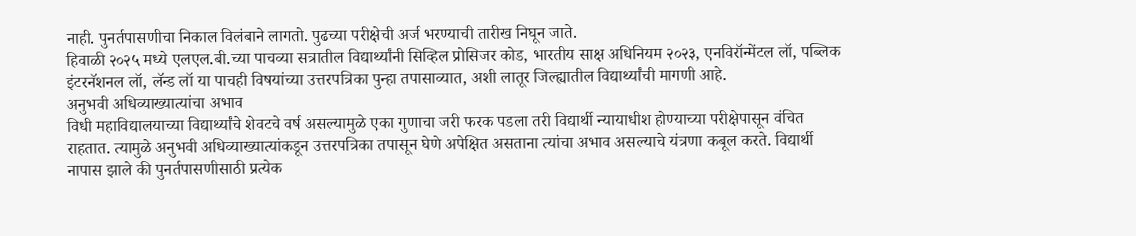नाही. पुनर्तपासणीचा निकाल विलंबाने लागतो. पुढच्या परीक्षेची अर्ज भरण्याची तारीख निघून जाते.
हिवाळी २०२५ मध्ये एलएल.बी.च्या पाचव्या सत्रातील विद्यार्थ्यांनी सिव्हिल प्रोसिजर कोड, भारतीय साक्ष अधिनियम २०२३, एनविरॉन्मेंटल लॉ, पब्लिक इंटरनॅशनल लॉ, लॅन्ड लॉ या पाचही विषयांच्या उत्तरपत्रिका पुन्हा तपासाव्यात, अशी लातूर जिल्ह्यातील विद्यार्थ्यांची मागणी आहे.
अनुभवी अधिव्याख्यात्यांचा अभाव
विधी महाविद्यालयाच्या विद्यार्थ्यांचे शेवटचे वर्ष असल्यामुळे एका गुणाचा जरी फरक पडला तरी विद्यार्थी न्यायाधीश होण्याच्या परीक्षेपासून वंचित राहतात. त्यामुळे अनुभवी अधिव्याख्यात्यांकडून उत्तरपत्रिका तपासून घेणे अपेक्षित असताना त्यांचा अभाव असल्याचे यंत्रणा कबूल करते. विद्यार्थी नापास झाले की पुनर्तपासणीसाठी प्रत्येक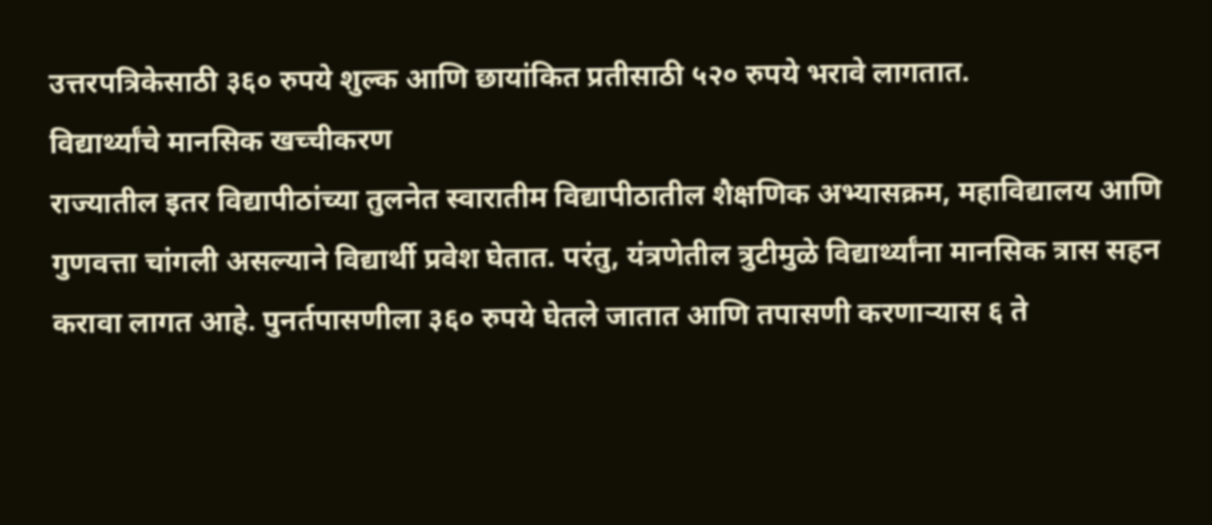उत्तरपत्रिकेसाठी ३६० रुपये शुल्क आणि छायांकित प्रतीसाठी ५२० रुपये भरावे लागतात.
विद्यार्थ्यांचे मानसिक खच्चीकरण
राज्यातील इतर विद्यापीठांच्या तुलनेत स्वारातीम विद्यापीठातील शैक्षणिक अभ्यासक्रम, महाविद्यालय आणि गुणवत्ता चांगली असल्याने विद्यार्थी प्रवेश घेतात. परंतु, यंत्रणेतील त्रुटीमुळे विद्यार्थ्यांना मानसिक त्रास सहन करावा लागत आहे. पुनर्तपासणीला ३६० रुपये घेतले जातात आणि तपासणी करणाऱ्यास ६ ते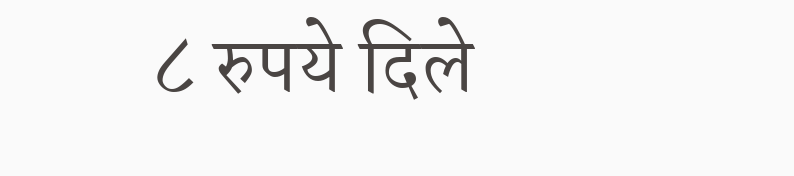८ रुपये दिले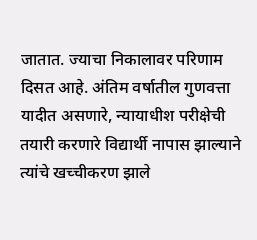जातात. ज्याचा निकालावर परिणाम दिसत आहे. अंतिम वर्षातील गुणवत्ता यादीत असणारे, न्यायाधीश परीक्षेची तयारी करणारे विद्यार्थी नापास झाल्याने त्यांचे खच्चीकरण झाले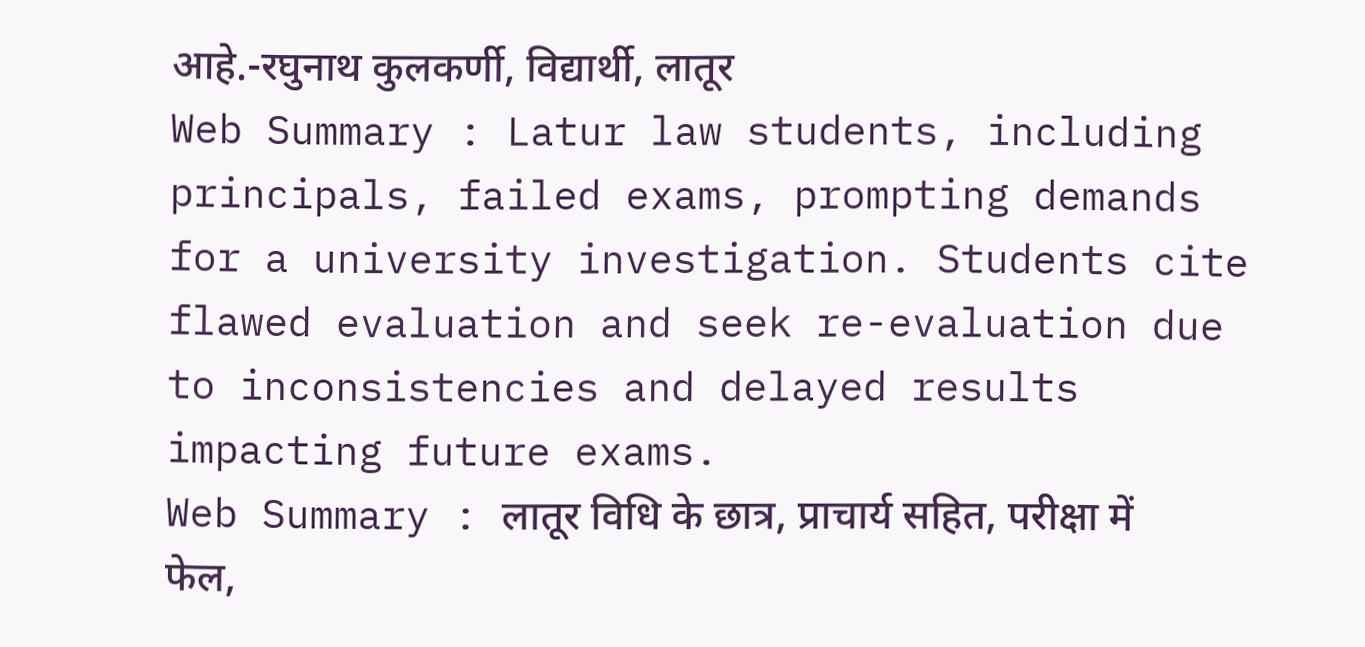आहे.-रघुनाथ कुलकर्णी, विद्यार्थी, लातूर
Web Summary : Latur law students, including principals, failed exams, prompting demands for a university investigation. Students cite flawed evaluation and seek re-evaluation due to inconsistencies and delayed results impacting future exams.
Web Summary : लातूर विधि के छात्र, प्राचार्य सहित, परीक्षा में फेल,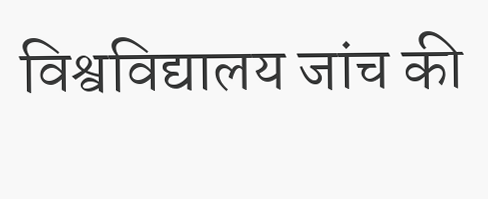विश्वविद्यालय जांच की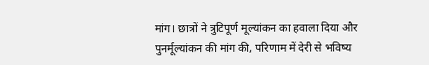मांग। छात्रों ने त्रुटिपूर्ण मूल्यांकन का हवाला दिया और पुनर्मूल्यांकन की मांग की, परिणाम में देरी से भविष्य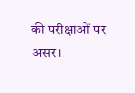की परीक्षाओं पर असर।